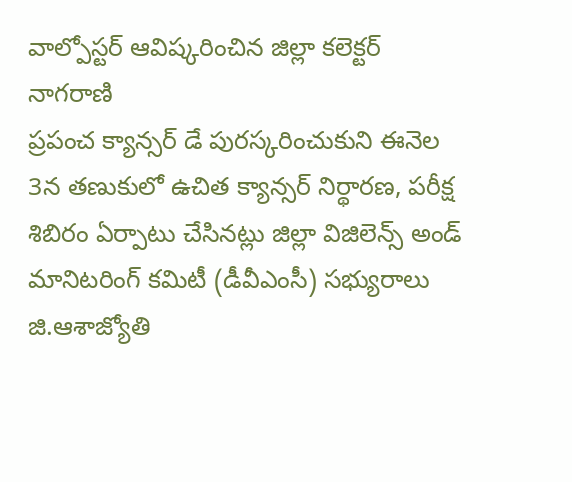వాల్పోస్టర్ ఆవిష్కరించిన జిల్లా కలెక్టర్ నాగరాణి
ప్రపంచ క్యాన్సర్ డే పురస్కరించుకుని ఈనెల 3న తణుకులో ఉచిత క్యాన్సర్ నిర్థారణ, పరీక్ష శిబిరం ఏర్పాటు చేసినట్లు జిల్లా విజిలెన్స్ అండ్ మానిటరింగ్ కమిటీ (డీవీఎంసీ) సభ్యురాలు జి.ఆశాజ్యోతి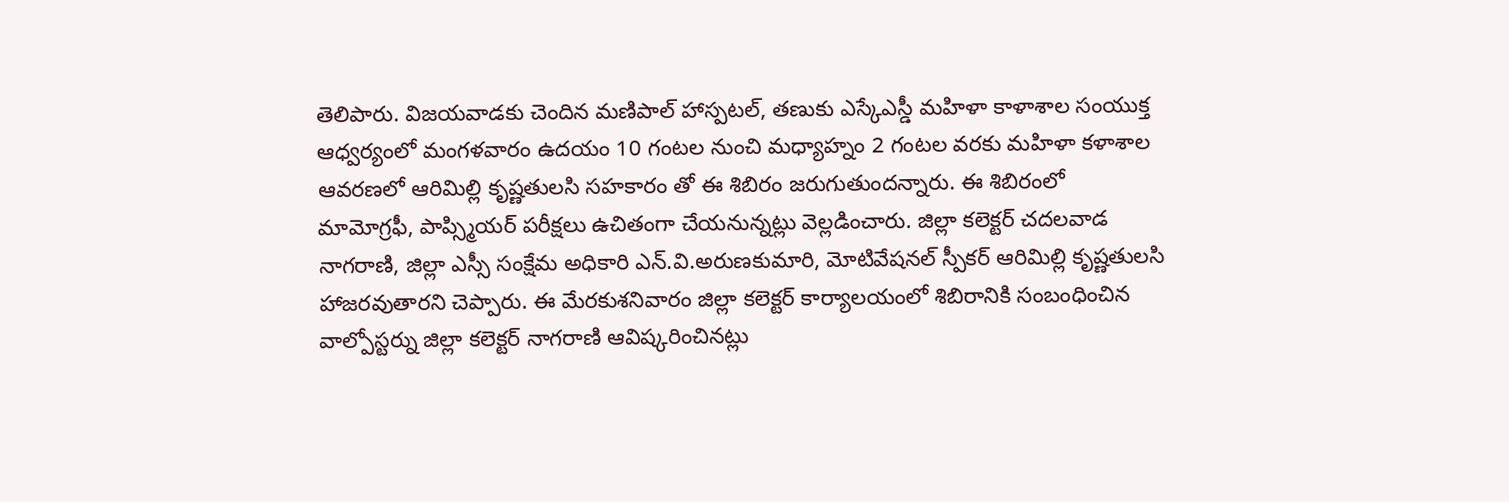తెలిపారు. విజయవాడకు చెందిన మణిపాల్ హాస్పటల్, తణుకు ఎస్కేఎస్డీ మహిళా కాళాశాల సంయుక్త ఆధ్వర్యంలో మంగళవారం ఉదయం 10 గంటల నుంచి మధ్యాహ్నం 2 గంటల వరకు మహిళా కళాశాల ఆవరణలో ఆరిమిల్లి కృష్ణతులసి సహకారం తో ఈ శిబిరం జరుగుతుందన్నారు. ఈ శిబిరంలో మామోగ్రఫీ, పాప్స్మియర్ పరీక్షలు ఉచితంగా చేయనున్నట్లు వెల్లడించారు. జిల్లా కలెక్టర్ చదలవాడ నాగరాణి, జిల్లా ఎస్సీ సంక్షేమ అధికారి ఎన్.వి.అరుణకుమారి, మోటివేషనల్ స్పీకర్ ఆరిమిల్లి కృష్ణతులసి హాజరవుతారని చెప్పారు. ఈ మేరకుశనివారం జిల్లా కలెక్టర్ కార్యాలయంలో శిబిరానికి సంబంధించిన వాల్పోస్టర్ను జిల్లా కలెక్టర్ నాగరాణి ఆవిష్కరించినట్లు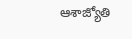ఆశాజ్యోతి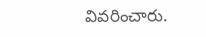వివరించారు.